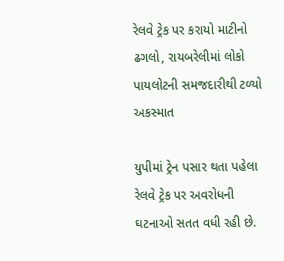રેલવે ટ્રેક પર કરાયો માટીનો ઢગલો, રાયબરેલીમાં લોકો પાયલોટની સમજદારીથી ટળ્યો અકસ્માત

યુપીમાં ટ્રેન પસાર થતા પહેલા રેલવે ટ્રેક પર અવરોધની ઘટનાઓ સતત વધી રહી છે.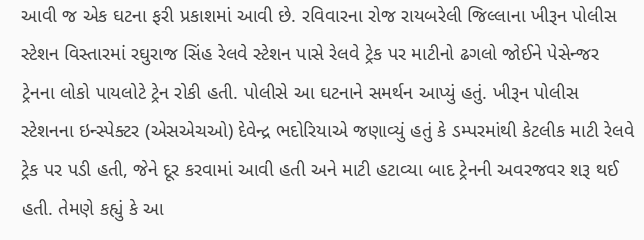આવી જ એક ઘટના ફરી પ્રકાશમાં આવી છે. રવિવારના રોજ રાયબરેલી જિલ્લાના ખીરૂન પોલીસ સ્ટેશન વિસ્તારમાં રઘુરાજ સિંહ રેલવે સ્ટેશન પાસે રેલવે ટ્રેક પર માટીનો ઢગલો જોઈને પેસેન્જર ટ્રેનના લોકો પાયલોટે ટ્રેન રોકી હતી. પોલીસે આ ઘટનાને સમર્થન આપ્યું હતું. ખીરૂન પોલીસ સ્ટેશનના ઇન્સ્પેક્ટર (એસએચઓ) દેવેન્દ્ર ભદોરિયાએ જણાવ્યું હતું કે ડમ્પરમાંથી કેટલીક માટી રેલવે ટ્રેક પર પડી હતી, જેને દૂર કરવામાં આવી હતી અને માટી હટાવ્યા બાદ ટ્રેનની અવરજવર શરૂ થઈ હતી. તેમણે કહ્યું કે આ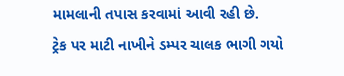મામલાની તપાસ કરવામાં આવી રહી છે.
ટ્રેક પર માટી નાખીને ડમ્પર ચાલક ભાગી ગયો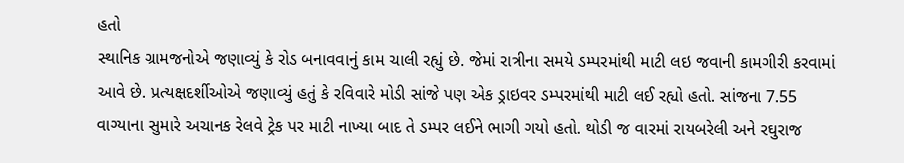હતો
સ્થાનિક ગ્રામજનોએ જણાવ્યું કે રોડ બનાવવાનું કામ ચાલી રહ્યું છે. જેમાં રાત્રીના સમયે ડમ્પરમાંથી માટી લઇ જવાની કામગીરી કરવામાં આવે છે. પ્રત્યક્ષદર્શીઓએ જણાવ્યું હતું કે રવિવારે મોડી સાંજે પણ એક ડ્રાઇવર ડમ્પરમાંથી માટી લઈ રહ્યો હતો. સાંજના 7.55 વાગ્યાના સુમારે અચાનક રેલવે ટ્રેક પર માટી નાખ્યા બાદ તે ડમ્પર લઈને ભાગી ગયો હતો. થોડી જ વારમાં રાયબરેલી અને રઘુરાજ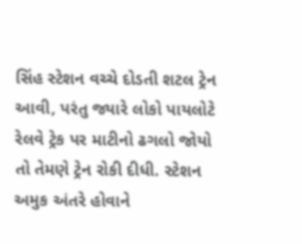સિંહ સ્ટેશન વચ્ચે દોડતી શટલ ટ્રેન આવી, પરંતુ જ્યારે લોકો પાયલોટે રેલવે ટ્રેક પર માટીનો ઢગલો જોયો તો તેમણે ટ્રેન રોકી દીધી. સ્ટેશન અમુક અંતરે હોવાને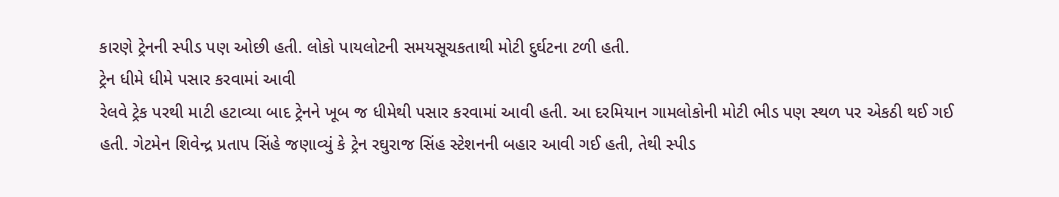કારણે ટ્રેનની સ્પીડ પણ ઓછી હતી. લોકો પાયલોટની સમયસૂચકતાથી મોટી દુર્ઘટના ટળી હતી.
ટ્રેન ધીમે ધીમે પસાર કરવામાં આવી
રેલવે ટ્રેક પરથી માટી હટાવ્યા બાદ ટ્રેનને ખૂબ જ ધીમેથી પસાર કરવામાં આવી હતી. આ દરમિયાન ગામલોકોની મોટી ભીડ પણ સ્થળ પર એકઠી થઈ ગઈ હતી. ગેટમેન શિવેન્દ્ર પ્રતાપ સિંહે જણાવ્યું કે ટ્રેન રઘુરાજ સિંહ સ્ટેશનની બહાર આવી ગઈ હતી, તેથી સ્પીડ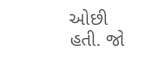ઓછી હતી. જો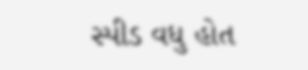સ્પીડ વધુ હોત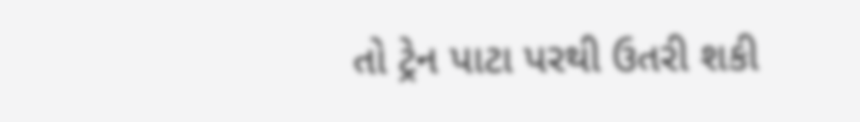તો ટ્રેન પાટા પરથી ઉતરી શકી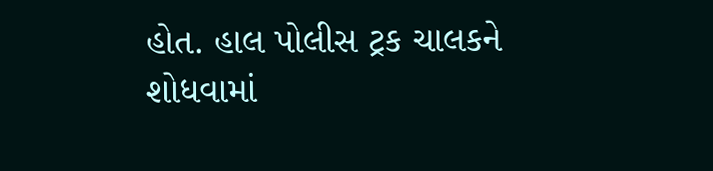હોત. હાલ પોલીસ ટ્રક ચાલકને શોધવામાં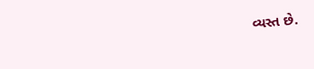વ્યસ્ત છે.